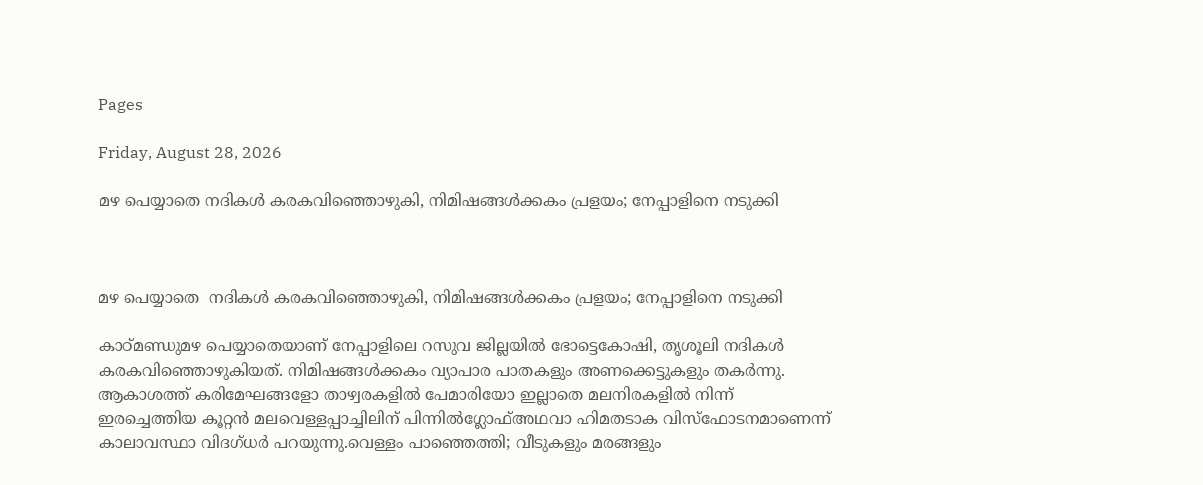Pages

Friday, August 28, 2026

മഴ പെയ്യാതെ നദികൾ കരകവിഞ്ഞൊഴുകി, നിമിഷങ്ങൾക്കകം പ്രളയം; നേപ്പാളിനെ നടുക്കി



മഴ പെയ്യാതെ  നദികൾ കരകവിഞ്ഞൊഴുകി, നിമിഷങ്ങൾക്കകം പ്രളയം; നേപ്പാളിനെ നടുക്കി

കാഠ്മണ്ഡുമഴ പെയ്യാതെയാണ് നേപ്പാളിലെ റസുവ ജില്ലയിൽ ഭോട്ടെകോഷി, തൃശൂലി നദികൾ കരകവിഞ്ഞൊഴുകിയത്. നിമിഷങ്ങൾക്കകം വ്യാപാര പാതകളും അണക്കെട്ടുകളും തകർന്നു. ആകാശത്ത് കരിമേഘങ്ങളോ താഴ്വരകളിൽ പേമാരിയോ ഇല്ലാതെ മലനിരകളിൽ നിന്ന് ഇരച്ചെത്തിയ കൂറ്റൻ മലവെള്ളപ്പാച്ചിലിന് പിന്നിൽഗ്ലോഫ്അഥവാ ഹിമതടാക വിസ്ഫോടനമാണെന്ന് കാലാവസ്ഥാ വിദഗ്ധർ പറയുന്നു.വെള്ളം പാഞ്ഞെത്തി; വീടുകളും മരങ്ങളും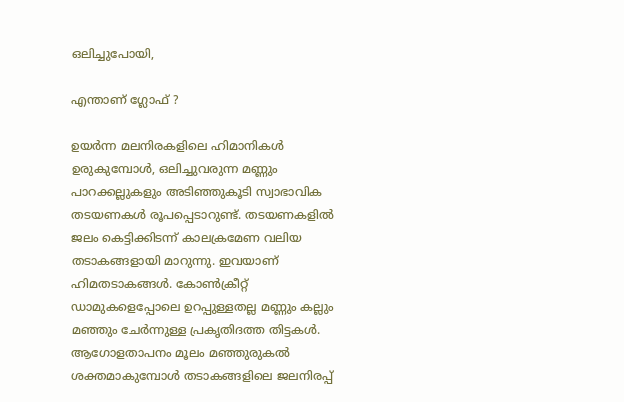ഒലിച്ചുപോയി,

എന്താണ് ഗ്ലോഫ് ?

ഉയർന്ന മലനിരകളിലെ ഹിമാനികൾ ഉരുകുമ്പോൾ, ഒലിച്ചുവരുന്ന മണ്ണും പാറക്കല്ലുകളും അടിഞ്ഞുകൂടി സ്വാഭാവിക തടയണകൾ രൂപപ്പെടാറുണ്ട്. തടയണകളിൽ ജലം കെട്ടിക്കിടന്ന് കാലക്രമേണ വലിയ തടാകങ്ങളായി മാറുന്നു. ഇവയാണ് ഹിമതടാകങ്ങൾ. കോൺക്രീറ്റ് ഡാമുകളെപ്പോലെ ഉറപ്പുള്ളതല്ല മണ്ണും കല്ലും മഞ്ഞും ചേർന്നുള്ള പ്രകൃതിദത്ത തിട്ടകൾ. ആഗോളതാപനം മൂലം മഞ്ഞുരുകൽ ശക്തമാകുമ്പോൾ തടാകങ്ങളിലെ ജലനിരപ്പ്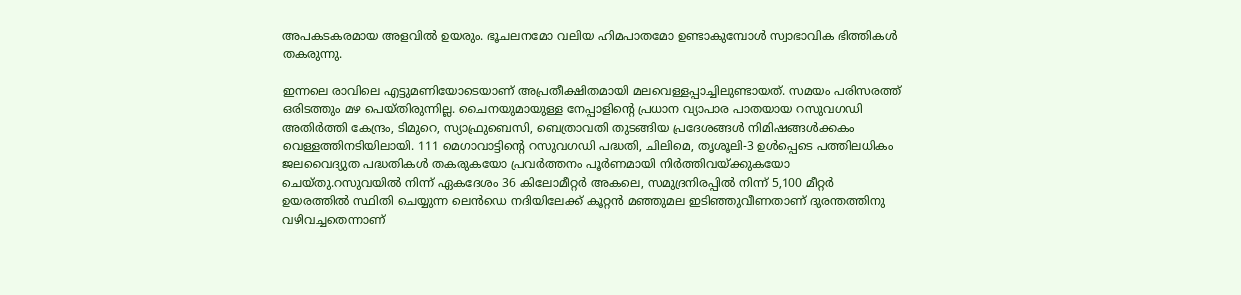അപകടകരമായ അളവിൽ ഉയരും. ഭൂചലനമോ വലിയ ഹിമപാതമോ ഉണ്ടാകുമ്പോൾ സ്വാഭാവിക ഭിത്തികൾ തകരുന്നു.

ഇന്നലെ രാവിലെ എട്ടുമണിയോടെയാണ് അപ്രതീക്ഷിതമായി മലവെള്ളപ്പാച്ചിലുണ്ടായത്. സമയം പരിസരത്ത് ഒരിടത്തും മഴ പെയ്തിരുന്നില്ല. ചൈനയുമായുള്ള നേപ്പാളിന്റെ പ്രധാന വ്യാപാര പാതയായ റസുവഗഡി അതിർത്തി കേന്ദ്രം, ടിമുറെ, സ്യാഫ്രുബെസി, ബെത്രാവതി തുടങ്ങിയ പ്രദേശങ്ങൾ നിമിഷങ്ങൾക്കകം വെള്ളത്തിനടിയിലായി. 111 മെഗാവാട്ടിന്റെ റസുവഗഡി പദ്ധതി, ചിലിമെ, തൃശൂലി-3 ഉൾപ്പെടെ പത്തിലധികം ജലവൈദ്യുത പദ്ധതികൾ തകരുകയോ പ്രവർത്തനം പൂർണമായി നിർത്തിവയ്ക്കുകയോ ചെയ്തു.റസുവയിൽ നിന്ന് ഏകദേശം 36 കിലോമീറ്റർ അകലെ, സമുദ്രനിരപ്പിൽ നിന്ന് 5,100 മീറ്റർ ഉയരത്തിൽ സ്ഥിതി ചെയ്യുന്ന ലെൻഡെ നദിയിലേക്ക് കൂറ്റൻ മഞ്ഞുമല ഇടിഞ്ഞുവീണതാണ് ദുരന്തത്തിനു വഴിവച്ചതെന്നാണ്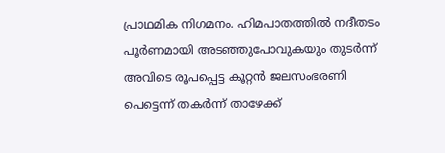പ്രാഥമിക നിഗമനം. ഹിമപാതത്തിൽ നദീതടം പൂർണമായി അടഞ്ഞുപോവുകയും തുടർന്ന് അവിടെ രൂപപ്പെട്ട കൂറ്റൻ ജലസംഭരണി പെട്ടെന്ന് തകർന്ന് താഴേക്ക്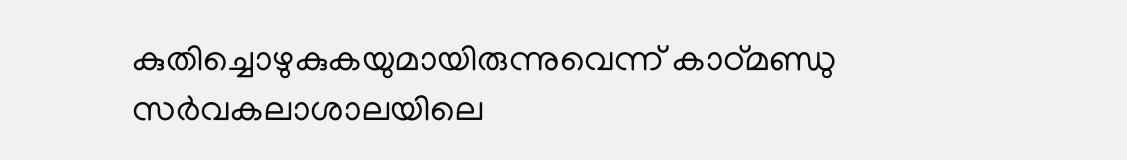കുതിച്ചൊഴുകുകയുമായിരുന്നുവെന്ന് കാഠ്മണ്ഡു സർവകലാശാലയിലെ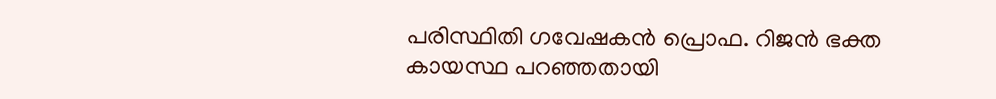പരിസ്ഥിതി ഗവേഷകൻ പ്രൊഫ. റിജൻ ഭക്ത കായസ്ഥ പറഞ്ഞതായി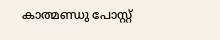കാത്മണ്ഡു പോസ്റ്റ്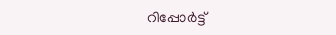റിപ്പോർട്ട്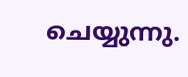ചെയ്യുന്നു.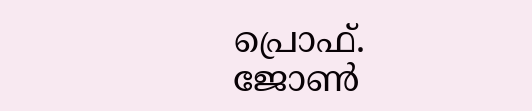പ്രൊഫ്. ജോൺ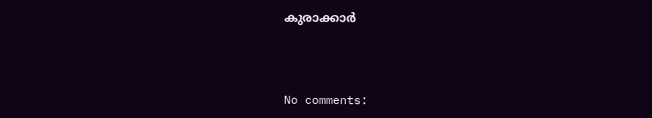കുരാക്കാർ



No comments: